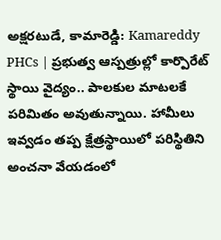అక్షరటుడే, కామారెడ్డి: Kamareddy PHCs | ప్రభుత్వ ఆస్పత్రుల్లో కార్పొరేట్ స్థాయి వైద్యం.. పాలకుల మాటలకే పరిమితం అవుతున్నాయి. హామీలు ఇవ్వడం తప్ప క్షేత్రస్థాయిలో పరిస్థితిని అంచనా వేయడంలో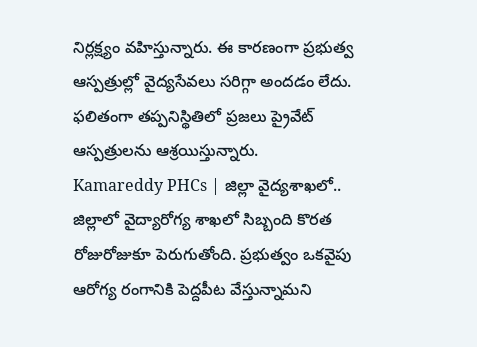నిర్లక్ష్యం వహిస్తున్నారు. ఈ కారణంగా ప్రభుత్వ ఆస్పత్రుల్లో వైద్యసేవలు సరిగ్గా అందడం లేదు. ఫలితంగా తప్పనిస్థితిలో ప్రజలు ప్రైవేట్ ఆస్పత్రులను ఆశ్రయిస్తున్నారు.
Kamareddy PHCs | జిల్లా వైద్యశాఖలో..
జిల్లాలో వైద్యారోగ్య శాఖలో సిబ్బంది కొరత రోజురోజుకూ పెరుగుతోంది. ప్రభుత్వం ఒకవైపు ఆరోగ్య రంగానికి పెద్దపీట వేస్తున్నామని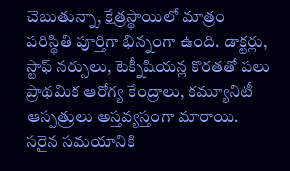చెబుతున్నా, క్షేత్రస్థాయిలో మాత్రం పరిస్థితి పూర్తిగా భిన్నంగా ఉంది. డాక్టర్లు, స్టాఫ్ నర్సులు, టెక్నీషియన్ల కొరతతో పలు ప్రాథమిక ఆరోగ్య కేంద్రాలు, కమ్యూనిటీ ఆస్పత్రులు అస్తవ్యస్తంగా మారాయి. సరైన సమయానికి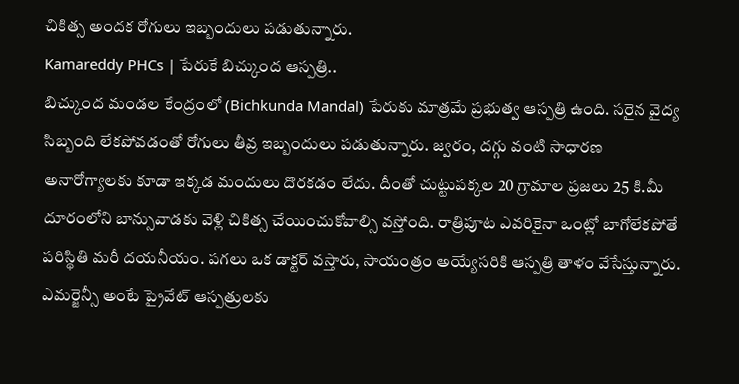చికిత్స అందక రోగులు ఇబ్బందులు పడుతున్నారు.
Kamareddy PHCs | పేరుకే బిచ్కుంద ఆస్పత్రి..
బిచ్కుంద మండల కేంద్రంలో (Bichkunda Mandal) పేరుకు మాత్రమే ప్రభుత్వ ఆస్పత్రి ఉంది. సరైన వైద్య సిబ్బంది లేకపోవడంతో రోగులు తీవ్ర ఇబ్బందులు పడుతున్నారు. జ్వరం, దగ్గు వంటి సాధారణ అనారోగ్యాలకు కూడా ఇక్కడ మందులు దొరకడం లేదు. దీంతో చుట్టుపక్కల 20 గ్రామాల ప్రజలు 25 కి.మీ దూరంలోని బాన్సువాడకు వెళ్లి చికిత్స చేయించుకోవాల్సి వస్తోంది. రాత్రిపూట ఎవరికైనా ఒంట్లో బాగోలేకపోతే పరిస్థితి మరీ దయనీయం. పగలు ఒక డాక్టర్ వస్తారు, సాయంత్రం అయ్యేసరికి ఆస్పత్రి తాళం వేసేస్తున్నారు. ఎమర్జెన్సీ అంటే ప్రైవేట్ ఆస్పత్రులకు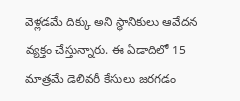వెళ్లడమే దిక్కు అని స్థానికులు ఆవేదన వ్యక్తం చేస్తున్నారు. ఈ ఏడాదిలో 15 మాత్రమే డెలివరీ కేసులు జరగడం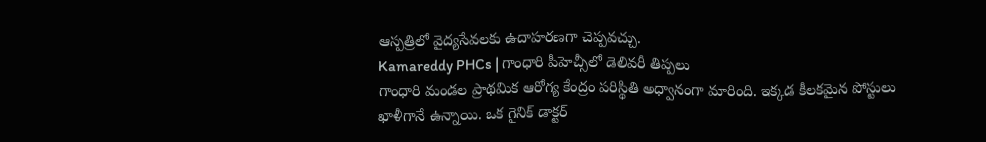ఆస్పత్రిలో వైద్యసేవలకు ఉదాహరణగా చెప్పవచ్చు.
Kamareddy PHCs | గాంధారి పీహెచ్సీలో డెలివరీ తిప్పలు
గాంధారి మండల ప్రాథమిక ఆరోగ్య కేంద్రం పరిస్థితి అధ్వానంగా మారింది. ఇక్కడ కీలకమైన పోస్టులు ఖాళీగానే ఉన్నాయి. ఒక గైనిక్ డాక్టర్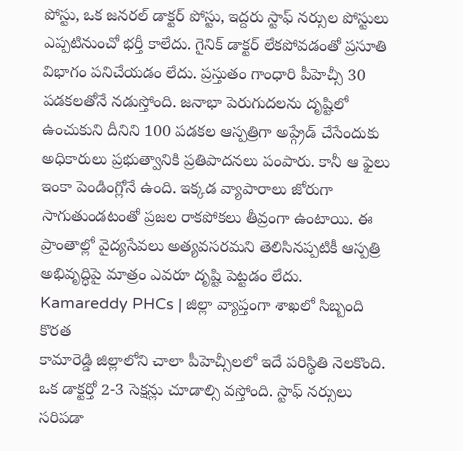పోస్టు, ఒక జనరల్ డాక్టర్ పోస్టు, ఇద్దరు స్టాఫ్ నర్సుల పోస్టులు ఎప్పటినుంచో భర్తీ కాలేదు. గైనిక్ డాక్టర్ లేకపోవడంతో ప్రసూతి విభాగం పనిచేయడం లేదు. ప్రస్తుతం గాంధారి పీహెచ్సీ 30 పడకలతోనే నడుస్తోంది. జనాభా పెరుగుదలను దృష్టిలో ఉంచుకుని దీనిని 100 పడకల ఆస్పత్రిగా అప్గ్రేడ్ చేసేందుకు అధికారులు ప్రభుత్వానికి ప్రతిపాదనలు పంపారు. కానీ ఆ ఫైలు ఇంకా పెండింగ్లోనే ఉంది. ఇక్కడ వ్యాపారాలు జోరుగా సాగుతుండటంతో ప్రజల రాకపోకలు తీవ్రంగా ఉంటాయి. ఈ ప్రాంతాల్లో వైద్యసేవలు అత్యవసరమని తెలిసినప్పటికీ ఆస్పత్రి అభివృద్ధిపై మాత్రం ఎవరూ దృష్టి పెట్టడం లేదు.
Kamareddy PHCs | జిల్లా వ్యాప్తంగా శాఖలో సిబ్బంది కొరత
కామారెడ్డి జిల్లాలోని చాలా పీహెచ్సీలలో ఇదే పరిస్థితి నెలకొంది. ఒక డాక్టర్తో 2-3 సెక్షన్లు చూడాల్సి వస్తోంది. స్టాఫ్ నర్సులు సరిపడా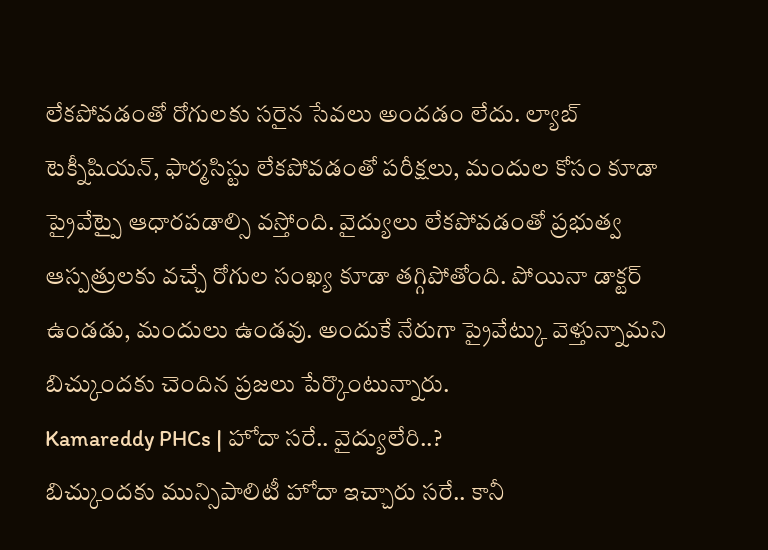లేకపోవడంతో రోగులకు సరైన సేవలు అందడం లేదు. ల్యాబ్ టెక్నీషియన్, ఫార్మసిస్టు లేకపోవడంతో పరీక్షలు, మందుల కోసం కూడా ప్రైవేట్పై ఆధారపడాల్సి వస్తోంది. వైద్యులు లేకపోవడంతో ప్రభుత్వ ఆస్పత్రులకు వచ్చే రోగుల సంఖ్య కూడా తగ్గిపోతోంది. పోయినా డాక్టర్ ఉండడు, మందులు ఉండవు. అందుకే నేరుగా ప్రైవేట్కు వెళ్తున్నామని బిచ్కుందకు చెందిన ప్రజలు పేర్కొంటున్నారు.
Kamareddy PHCs | హోదా సరే.. వైద్యులేరి..?
బిచ్కుందకు మున్సిపాలిటీ హోదా ఇచ్చారు సరే.. కానీ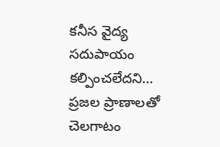కనీస వైద్య సదుపాయం కల్పించలేదని… ప్రజల ప్రాణాలతో చెలగాటం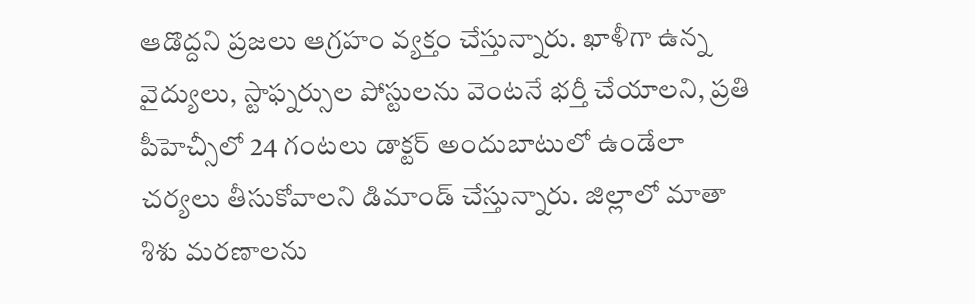ఆడొద్దని ప్రజలు ఆగ్రహం వ్యక్తం చేస్తున్నారు. ఖాళీగా ఉన్న వైద్యులు, స్టాఫ్నర్సుల పోస్టులను వెంటనే భర్తీ చేయాలని, ప్రతి పీహెచ్సీలో 24 గంటలు డాక్టర్ అందుబాటులో ఉండేలా చర్యలు తీసుకోవాలని డిమాండ్ చేస్తున్నారు. జిల్లాలో మాతా శిశు మరణాలను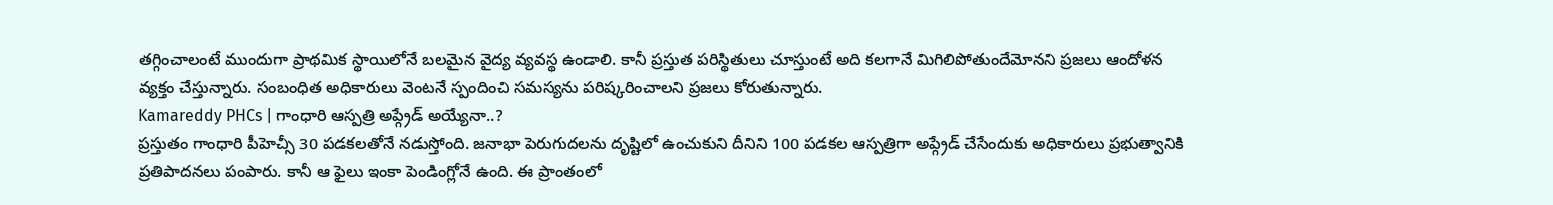తగ్గించాలంటే ముందుగా ప్రాథమిక స్థాయిలోనే బలమైన వైద్య వ్యవస్థ ఉండాలి. కానీ ప్రస్తుత పరిస్థితులు చూస్తుంటే అది కలగానే మిగిలిపోతుందేమోనని ప్రజలు ఆందోళన వ్యక్తం చేస్తున్నారు. సంబంధిత అధికారులు వెంటనే స్పందించి సమస్యను పరిష్కరించాలని ప్రజలు కోరుతున్నారు.
Kamareddy PHCs | గాంధారి ఆస్పత్రి అప్గ్రేడ్ అయ్యేనా..?
ప్రస్తుతం గాంధారి పీహెచ్సీ 30 పడకలతోనే నడుస్తోంది. జనాభా పెరుగుదలను దృష్టిలో ఉంచుకుని దీనిని 100 పడకల ఆస్పత్రిగా అప్గ్రేడ్ చేసేందుకు అధికారులు ప్రభుత్వానికి ప్రతిపాదనలు పంపారు. కానీ ఆ ఫైలు ఇంకా పెండింగ్లోనే ఉంది. ఈ ప్రాంతంలో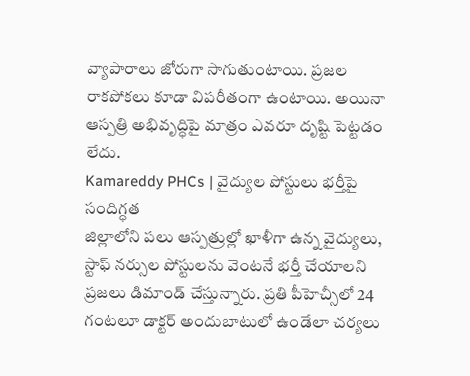వ్యాపారాలు జోరుగా సాగుతుంటాయి. ప్రజల రాకపోకలు కూడా విపరీతంగా ఉంటాయి. అయినా ఆస్పత్రి అభివృద్ధిపై మాత్రం ఎవరూ దృష్టి పెట్టడం లేదు.
Kamareddy PHCs | వైద్యుల పోస్టులు భర్తీపై సందిగ్ధత
జిల్లాలోని పలు ఆస్పత్రుల్లో ఖాళీగా ఉన్న వైద్యులు, స్టాఫ్ నర్సుల పోస్టులను వెంటనే భర్తీ చేయాలని ప్రజలు డిమాండ్ చేస్తున్నారు. ప్రతి పీహెచ్సీలో 24 గంటలూ డాక్టర్ అందుబాటులో ఉండేలా చర్యలు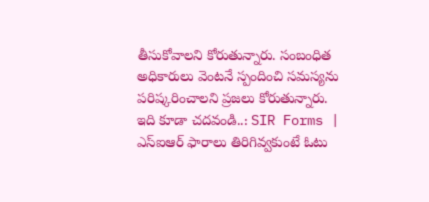తీసుకోవాలని కోరుతున్నారు. సంబంధిత అధికారులు వెంటనే స్పందించి సమస్యను పరిష్కరించాలని ప్రజలు కోరుతున్నారు.
ఇది కూడా చదవండి..: SIR Forms | ఎస్ఐఆర్ ఫారాలు తిరిగివ్వకుంటే ఓటు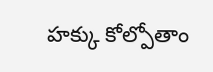హక్కు కోల్పోతాం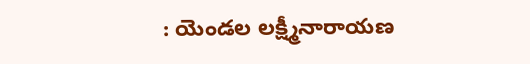: యెండల లక్ష్మీనారాయణ